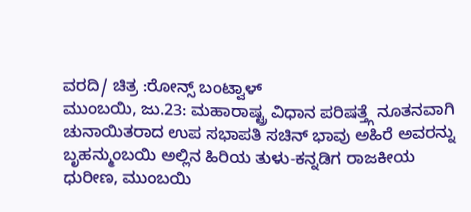ವರದಿ/ ಚಿತ್ರ :ರೋನ್ಸ್ ಬಂಟ್ವಾಳ್
ಮುಂಬಯಿ, ಜು.23: ಮಹಾರಾಷ್ಟ್ರ ವಿಧಾನ ಪರಿಷತ್ತ್ಗೆ ನೂತನವಾಗಿ ಚುನಾಯಿತರಾದ ಉಪ ಸಭಾಪತಿ ಸಚಿನ್ ಭಾವು ಅಹಿರೆ ಅವರನ್ನು ಬೃಹನ್ಮುಂಬಯಿ ಅಲ್ಲಿನ ಹಿರಿಯ ತುಳು-ಕನ್ನಡಿಗ ರಾಜಕೀಯ ಧುರೀಣ, ಮುಂಬಯಿ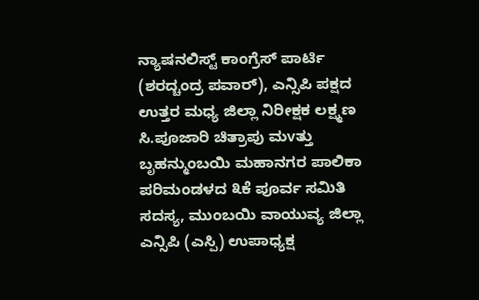ನ್ಯಾಷನಲಿಸ್ಟ್ ಕಾಂಗ್ರೆಸ್ ಪಾರ್ಟಿ (ಶರದ್ಚಂದ್ರ ಪವಾರ್), ಎನ್ಸಿಪಿ ಪಕ್ಷದ ಉತ್ತರ ಮಧ್ಯ ಜಿಲ್ಲಾ ನಿರೀಕ್ಷಕ ಲಕ್ಷ್ಮಣ ಸಿ.ಪೂಜಾರಿ ಚಿತ್ರಾಪು ಮvತ್ತು ಬೃಹನ್ಮುಂಬಯಿ ಮಹಾನಗರ ಪಾಲಿಕಾ ಪರಿಮಂಡಳದ ೩ಕೆ ಪೂರ್ವ ಸಮಿತಿ ಸದಸ್ಯ, ಮುಂಬಯಿ ವಾಯುವ್ಯ ಜಿಲ್ಲಾ ಎನ್ಸಿಪಿ (ಎಸ್ಪಿ) ಉಪಾಧ್ಯಕ್ಷ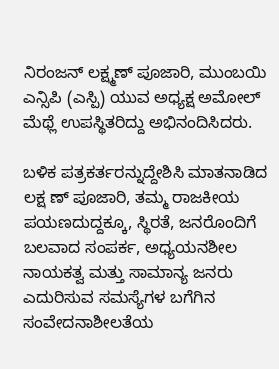ನಿರಂಜನ್ ಲಕ್ಷ್ಮಣ್ ಪೂಜಾರಿ, ಮುಂಬಯಿ ಎನ್ಸಿಪಿ (ಎಸ್ಪಿ) ಯುವ ಅಧ್ಯಕ್ಷ ಅಮೋಲ್ ಮೆಥ್ಲೆ ಉಪಸ್ಥಿತರಿದ್ದು ಅಭಿನಂದಿಸಿದರು.

ಬಳಿಕ ಪತ್ರಕರ್ತರನ್ನುದ್ದೇಶಿಸಿ ಮಾತನಾಡಿದ ಲಕ್ಷ ಣ್ ಪೂಜಾರಿ, ತಮ್ಮ ರಾಜಕೀಯ ಪಯಣದುದ್ದಕ್ಕೂ, ಸ್ಥಿರತೆ, ಜನರೊಂದಿಗೆ ಬಲವಾದ ಸಂಪರ್ಕ, ಅಧ್ಯಯನಶೀಲ ನಾಯಕತ್ವ ಮತ್ತು ಸಾಮಾನ್ಯ ಜನರು ಎದುರಿಸುವ ಸಮಸ್ಯೆಗಳ ಬಗೆಗಿನ ಸಂವೇದನಾಶೀಲತೆಯ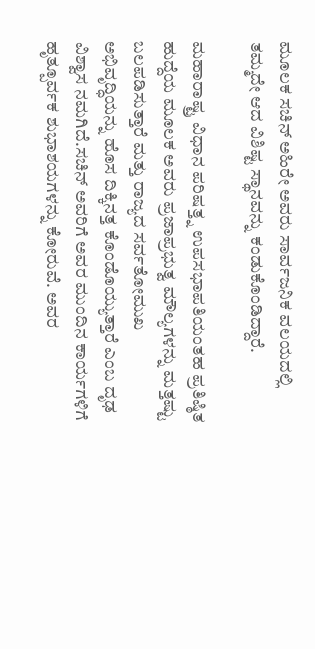ಮೂಲಕ ಸಚಿನ್ ಅಹಿರೇ ಅವರು ಸಾರ್ವಜನಿಕ ವಲಯದಲ್ಲಿ ತಮ್ಮದೇ ಆದ ವಿಶಿಷ್ಟ ಸ್ಥಾನವನ್ನು ಕಂಡುಕೊಂಡಿದ್ದಾರೆ.

ಮಹಾರಾಷ್ಟ್ರ ವಿಧಾನ ಪರಿಷತ್ತ್ನ ಉಪಸಭಾಪತಿಯಂತಹ ಪ್ರತಿಷ್ಠಿತ ಹುದ್ದೆಯ ಮೂಲಕ ಅವರು ಪ್ರಜಾಪ್ರಭುತ್ವ ಮೌಲ್ಯಗಳನ್ನು ಮತ್ತಷ್ಟು ಬಲಪಡಿಸುತ್ತಾರೆ ಮತ್ತು ರಾಜ್ಯದ ಸರ್ವತೋಮುಖ ಅಭಿವೃದ್ಧಿಯನ್ನು ಹೊಸ ದಿಕ್ಕಿನತ್ತ ಕೊಂಡೊಯ್ಯುತ್ತಾರೆ ಎಂಬ ದೃಢ ವಿಶ್ವಾಸ ನಮಗಿದೆ.ಸಚಿನ್ ಅವರಿಗೆ ಅವರ ಮುಂದಿನ ಕಾರ್ಯಗಳಿಗೆ ಹೃತ್ಪೂರ್ವಕ ಶುಭಾಶಯಗಳನ್ನು ಕೋರುವೆ. ಅವರ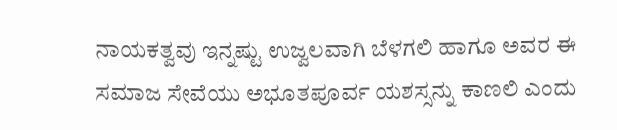ನಾಯಕತ್ವವು ಇನ್ನಷ್ಟು ಉಜ್ವಲವಾಗಿ ಬೆಳಗಲಿ ಹಾಗೂ ಅವರ ಈ ಸಮಾಜ ಸೇವೆಯು ಅಭೂತಪೂರ್ವ ಯಶಸ್ಸನ್ನು ಕಾಣಲಿ ಎಂದು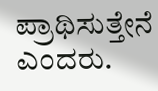ಪ್ರಾಥಿಸುತ್ತೇನೆ ಎಂದರು.